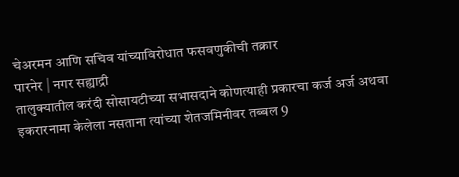चेअरमन आणि सचिव यांच्याविरोधात फसवणुकीची तक्रार
पारनेर | नगर सह्याद्री
तालुक्यातील करंदी सोसायटीच्या सभासदाने कोणत्याही प्रकारचा कर्ज अर्ज अथवा इकरारनामा केलेला नसताना त्यांच्या शेतजमिनीवर तब्बल 9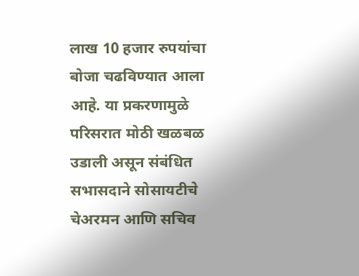लाख 10 हजार रुपयांचा बोजा चढविण्यात आला आहे. या प्रकरणामुळे परिसरात मोठी खळबळ उडाली असून संबंधित सभासदाने सोसायटीचे चेअरमन आणि सचिव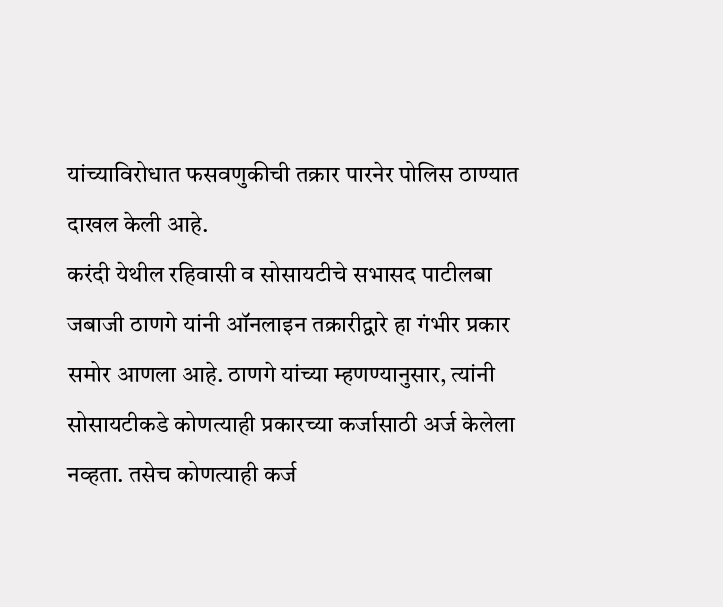यांच्याविरोधात फसवणुकीची तक्रार पारनेर पोलिस ठाण्यात दाखल केली आहे.
करंदी येथील रहिवासी व सोसायटीचे सभासद पाटीलबा जबाजी ठाणगे यांनी ऑनलाइन तक्रारीद्वारे हा गंभीर प्रकार समोर आणला आहे. ठाणगे यांच्या म्हणण्यानुसार, त्यांनी सोसायटीकडे कोणत्याही प्रकारच्या कर्जासाठी अर्ज केलेला नव्हता. तसेच कोणत्याही कर्ज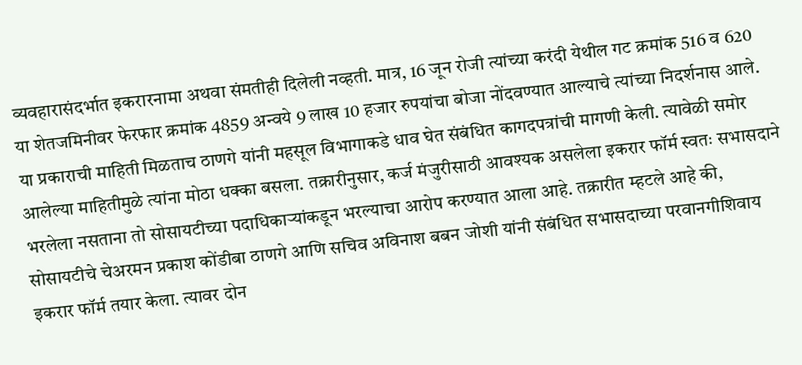व्यवहारासंदर्भात इकरारनामा अथवा संमतीही दिलेली नव्हती. मात्र, 16 जून रोजी त्यांच्या करंदी येथील गट क्रमांक 516 व 620 या शेतजमिनीवर फेरफार क्रमांक 4859 अन्वये 9 लाख 10 हजार रुपयांचा बोजा नोंदवण्यात आल्याचे त्यांच्या निदर्शनास आले.
या प्रकाराची माहिती मिळताच ठाणगे यांनी महसूल विभागाकडे धाव घेत संबंधित कागदपत्रांची मागणी केली. त्यावेळी समोर आलेल्या माहितीमुळे त्यांना मोठा धक्का बसला. तक्रारीनुसार, कर्ज मंजुरीसाठी आवश्यक असलेला इकरार फॉर्म स्वतः सभासदाने भरलेला नसताना तो सोसायटीच्या पदाधिकाऱ्यांकडून भरल्याचा आरोप करण्यात आला आहे. तक्रारीत म्हटले आहे की, सोसायटीचे चेअरमन प्रकाश कोंडीबा ठाणगे आणि सचिव अविनाश बबन जोशी यांनी संबंधित सभासदाच्या परवानगीशिवाय इकरार फॉर्म तयार केला. त्यावर दोन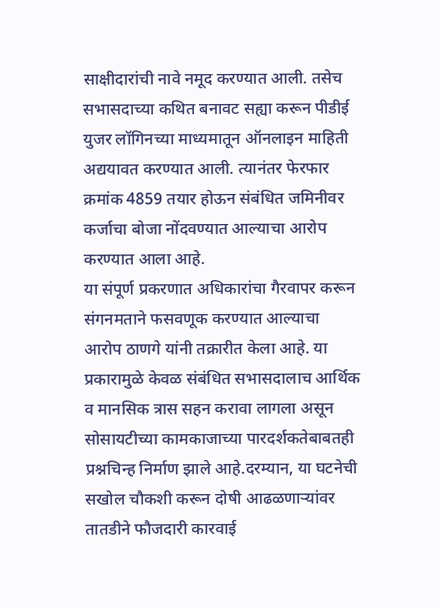साक्षीदारांची नावे नमूद करण्यात आली. तसेच सभासदाच्या कथित बनावट सह्या करून पीडीई युजर लॉगिनच्या माध्यमातून ऑनलाइन माहिती अद्ययावत करण्यात आली. त्यानंतर फेरफार क्रमांक 4859 तयार होऊन संबंधित जमिनीवर कर्जाचा बोजा नोंदवण्यात आल्याचा आरोप करण्यात आला आहे.
या संपूर्ण प्रकरणात अधिकारांचा गैरवापर करून संगनमताने फसवणूक करण्यात आल्याचा आरोप ठाणगे यांनी तक्रारीत केला आहे. या प्रकारामुळे केवळ संबंधित सभासदालाच आर्थिक व मानसिक त्रास सहन करावा लागला असून सोसायटीच्या कामकाजाच्या पारदर्शकतेबाबतही प्रश्नचिन्ह निर्माण झाले आहे.दरम्यान, या घटनेची सखोल चौकशी करून दोषी आढळणाऱ्यांवर तातडीने फौजदारी कारवाई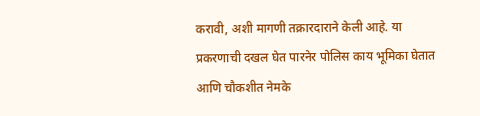करावी, अशी मागणी तक्रारदाराने केली आहे. या प्रकरणाची दखल घेत पारनेर पोलिस काय भूमिका घेतात आणि चौकशीत नेमके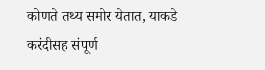कोणते तथ्य समोर येतात, याकडे करंदीसह संपूर्ण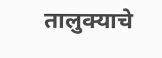तालुक्याचे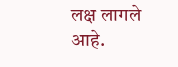लक्ष लागले आहे.